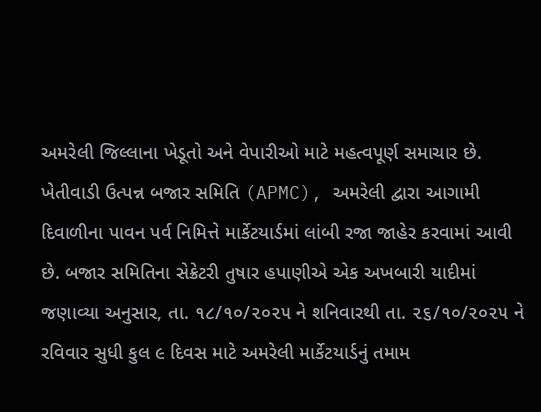અમરેલી જિલ્લાના ખેડૂતો અને વેપારીઓ માટે મહત્વપૂર્ણ સમાચાર છે. ખેતીવાડી ઉત્પન્ન બજાર સમિતિ (APMC), અમરેલી દ્વારા આગામી દિવાળીના પાવન પર્વ નિમિત્તે માર્કેટયાર્ડમાં લાંબી રજા જાહેર કરવામાં આવી છે. બજાર સમિતિના સેક્રેટરી તુષાર હપાણીએ એક અખબારી યાદીમાં જણાવ્યા અનુસાર, તા. ૧૮/૧૦/૨૦૨૫ ને શનિવારથી તા. ૨૬/૧૦/૨૦૨૫ ને રવિવાર સુધી કુલ ૯ દિવસ માટે અમરેલી માર્કેટયાર્ડનું તમામ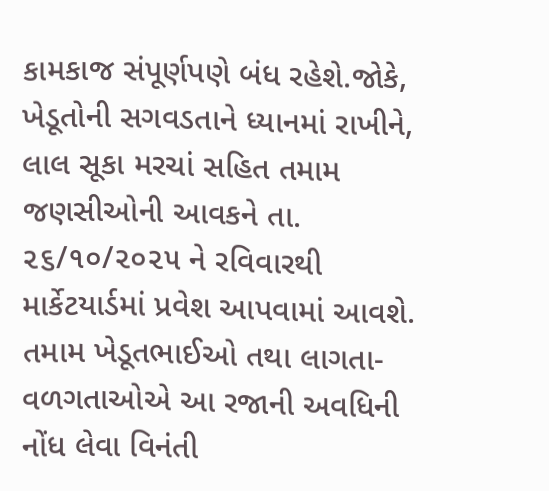કામકાજ સંપૂર્ણપણે બંધ રહેશે.જોકે, ખેડૂતોની સગવડતાને ધ્યાનમાં રાખીને, લાલ સૂકા મરચાં સહિત તમામ જણસીઓની આવકને તા. ૨૬/૧૦/૨૦૨૫ ને રવિવારથી માર્કેટયાર્ડમાં પ્રવેશ આપવામાં આવશે. તમામ ખેડૂતભાઈઓ તથા લાગતા-વળગતાઓએ આ રજાની અવધિની નોંધ લેવા વિનંતી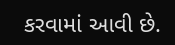કરવામાં આવી છે.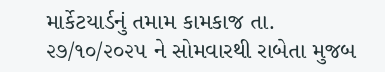માર્કેટયાર્ડનું તમામ કામકાજ તા. ૨૭/૧૦/૨૦૨૫ ને સોમવારથી રાબેતા મુજબ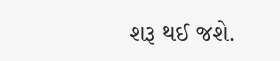શરૂ થઈ જશે.